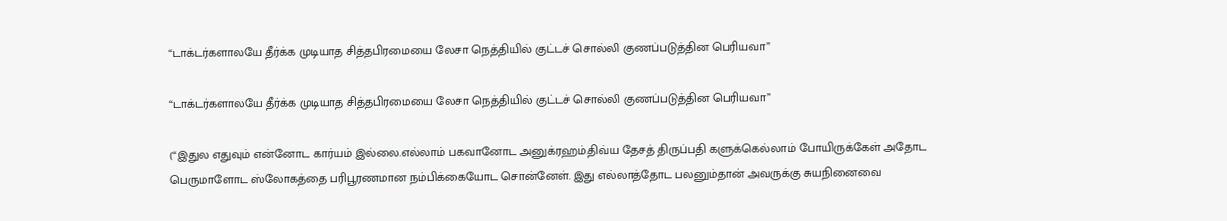“டாக்டர்களாலயே தீர்க்க முடியாத சித்தபிரமையை லேசா நெத்தியில் குட்டச் சொல்லி குணப்படுத்தின பெரியவா”

“டாக்டர்களாலயே தீர்க்க முடியாத சித்தபிரமையை லேசா நெத்தியில் குட்டச் சொல்லி குணப்படுத்தின பெரியவா”

(“இதுல எதுவும் என்னோட கார்யம் இல்லை.எல்லாம் பகவானோட அனுக்ரஹம்.திவ்ய தேசத் திருப்பதி களுக்கெல்லாம் போயிருக்கேள் அதோட பெருமாளோட ஸ்லோகத்தை பரிபூரணமான நம்பிக்கையோட சொன்னேள். இது எல்லாத்தோட பலனும்தான் அவருக்கு சுயநினைவை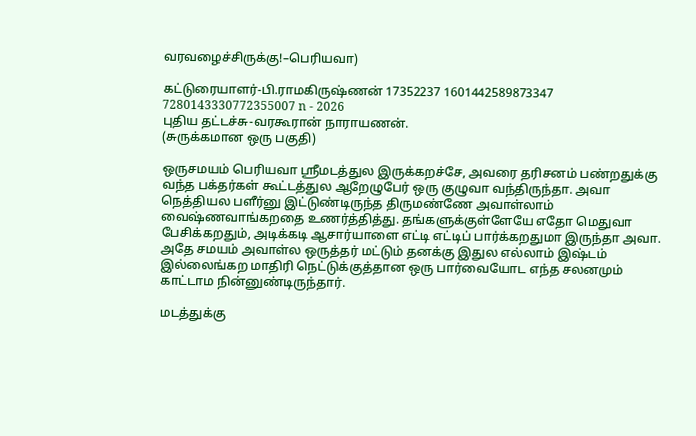வரவழைச்சிருக்கு!–பெரியவா)

கட்டுரையாளர்-பி.ராமகிருஷ்ணன் 17352237 1601442589873347 7280143330772355007 n - 2026
புதிய தட்டச்சு-வரகூரான் நாராயணன்.
(சுருக்கமான ஒரு பகுதி)

ஒருசமயம் பெரியவா ஸ்ரீமடத்துல இருக்கறச்சே, அவரை தரிசனம் பண்றதுக்கு வந்த பக்தர்கள் கூட்டத்துல ஆறேழுபேர் ஒரு குழுவா வந்திருந்தா. அவா நெத்தியல பளீர்னு இட்டுண்டிருந்த திருமண்ணே அவாள்லாம் வைஷ்ணவாங்கறதை உணர்த்தித்து. தங்களுக்குள்ளேயே எதோ மெதுவா பேசிக்கறதும், அடிக்கடி ஆசார்யாளை எட்டி எட்டிப் பார்க்கறதுமா இருந்தா அவா. அதே சமயம் அவாள்ல ஒருத்தர் மட்டும் தனக்கு இதுல எல்லாம் இஷ்டம் இல்லைங்கற மாதிரி நெட்டுக்குத்தான ஒரு பார்வையோட எந்த சலனமும் காட்டாம நின்னுண்டிருந்தார்.

மடத்துக்கு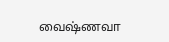வைஷ்ணவா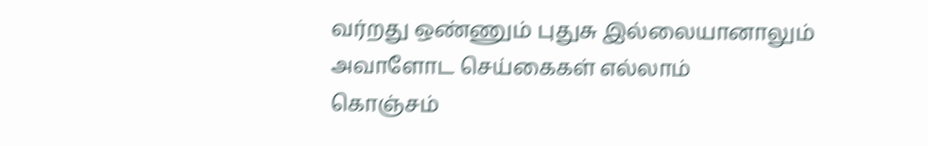வர்றது ஒண்ணும் புதுசு இல்லையானாலும் அவாளோட செய்கைகள் எல்லாம்
கொஞ்சம்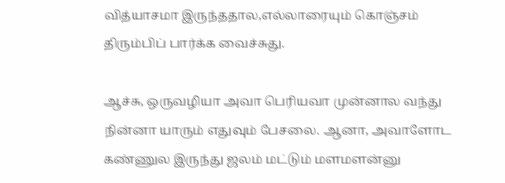வித்யாசமா இருந்ததால,எல்லாரையும் கொஞ்சம் திரும்பிப் பார்க்க வைச்சுது.

ஆச்சு, ஒருவழியா அவா பெரியவா முன்னால வந்து நின்னா யாரும் எதுவும் பேசலை. ஆனா, அவாளோட கண்ணுல இருந்து ஜலம் மட்டும் மளமளன்னு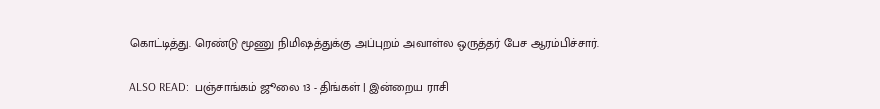கொட்டித்து. ரெண்டு மூணு நிமிஷத்துக்கு அப்புறம் அவாள்ல ஒருத்தர் பேச ஆரம்பிச்சார்.

ALSO READ:  பஞ்சாங்கம் ஜூலை 13 - திங்கள் | இன்றைய ராசி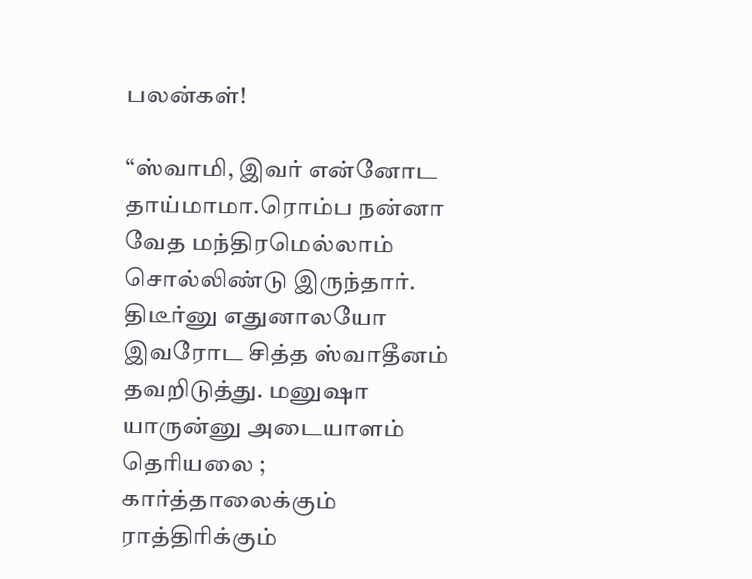பலன்கள்!

“ஸ்வாமி, இவர் என்னோட தாய்மாமா.ரொம்ப நன்னா வேத மந்திரமெல்லாம் சொல்லிண்டு இருந்தார். திடீர்னு எதுனாலயோ இவரோட சித்த ஸ்வாதீனம் தவறிடுத்து. மனுஷா யாருன்னு அடையாளம் தெரியலை ; கார்த்தாலைக்கும் ராத்திரிக்கும்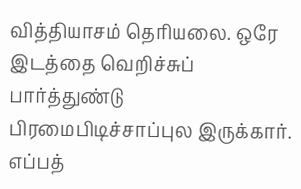வித்தியாசம் தெரியலை. ஒரே இடத்தை வெறிச்சுப் பார்த்துண்டு பிரமைபிடிச்சாப்புல இருக்கார். எப்பத்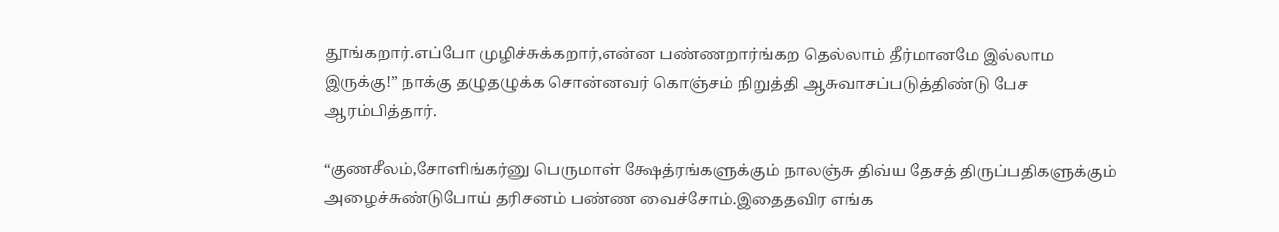தூங்கறார்.எப்போ முழிச்சுக்கறார்,என்ன பண்ணறார்ங்கற தெல்லாம் தீர்மானமே இல்லாம இருக்கு!” நாக்கு தழுதழுக்க சொன்னவர் கொஞ்சம் நிறுத்தி ஆசுவாசப்படுத்திண்டு பேச ஆரம்பித்தார்.

“குணசீலம்,சோளிங்கர்னு பெருமாள் க்ஷேத்ரங்களுக்கும் நாலஞ்சு திவ்ய தேசத் திருப்பதிகளுக்கும் அழைச்சுண்டுபோய் தரிசனம் பண்ண வைச்சோம்.இதைதவிர எங்க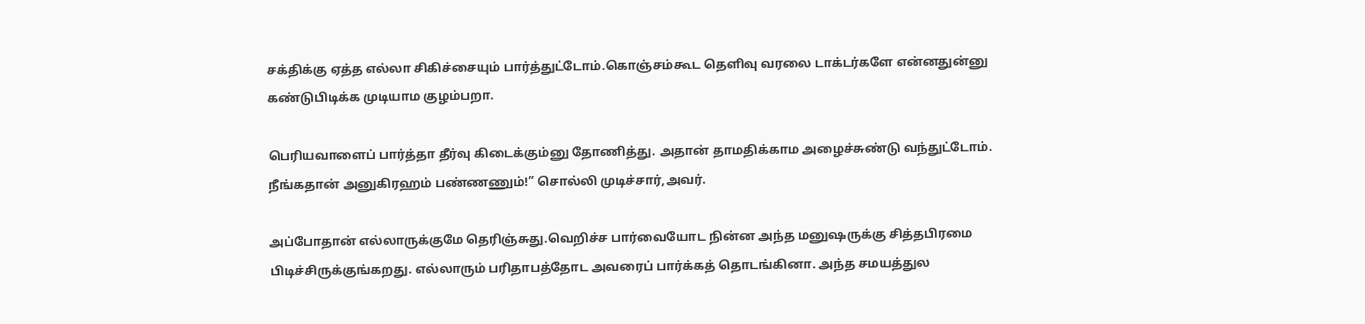சக்திக்கு ஏத்த எல்லா சிகிச்சையும் பார்த்துட்டோம்.கொஞ்சம்கூட தெளிவு வரலை டாக்டர்களே என்னதுன்னு கண்டுபிடிக்க முடியாம குழம்பறா.

பெரியவாளைப் பார்த்தா தீர்வு கிடைக்கும்னு தோணித்து. அதான் தாமதிக்காம அழைச்சுண்டு வந்துட்டோம். நீங்கதான் அனுகிரஹம் பண்ணணும்!” சொல்லி முடிச்சார்,அவர்.

அப்போதான் எல்லாருக்குமே தெரிஞ்சுது.வெறிச்ச பார்வையோட நின்ன அந்த மனுஷருக்கு சித்தபிரமை பிடிச்சிருக்குங்கறது. எல்லாரும் பரிதாபத்தோட அவரைப் பார்க்கத் தொடங்கினா. அந்த சமயத்துல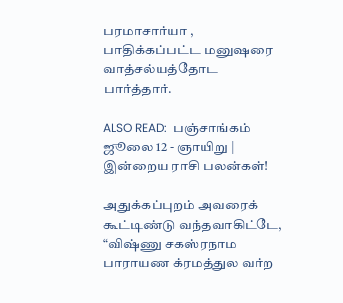பரமாசார்யா , பாதிக்கப்பட்ட மனுஷரை வாத்சல்யத்தோட பார்த்தார்.

ALSO READ:  பஞ்சாங்கம் ஜூலை 12 - ஞாயிறு | இன்றைய ராசி பலன்கள்!

அதுக்கப்புறம் அவரைக் கூட்டிண்டு வந்தவாகிட்டே, “விஷ்ணு சகஸ்ரநாம பாராயண க்ரமத்துல வர்ற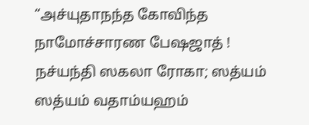“அச்யுதாநந்த கோவிந்த நாமோச்சாரண பேஷஜாத் !
நச்யந்தி ஸகலா ரோகா; ஸத்யம் ஸத்யம் வதாம்யஹம்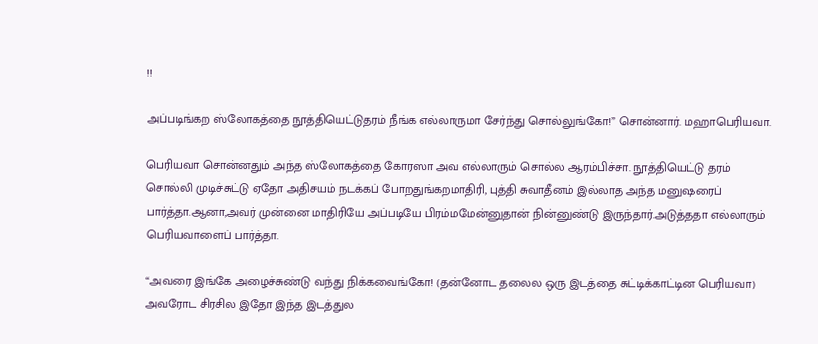!!

அப்படிங்கற ஸ்லோகத்தை நூத்தியெட்டுதரம் நீங்க எல்லாருமா சேர்ந்து சொல்லுங்கோ!” சொன்னார். மஹாபெரியவா.

பெரியவா சொன்னதும் அந்த ஸ்லோகத்தை கோரஸா அவ எல்லாரும் சொல்ல ஆரம்பிச்சா. நூத்தியெட்டு தரம் சொல்லி முடிச்சுட்டு ஏதோ அதிசயம் நடக்கப் போறதுங்கறமாதிரி, புத்தி சுவாதீனம் இல்லாத அந்த மனுஷரைப் பார்த்தா.ஆனா,அவர் முன்னை மாதிரியே அப்படியே பிரம்மமேன்னுதான் நின்னுண்டு இருந்தார்.அடுத்ததா எல்லாரும் பெரியவாளைப் பார்த்தா.

“அவரை இங்கே அழைச்சுண்டு வந்து நிக்கவைங்கோ! (தன்னோட தலைல ஒரு இடத்தை சுட்டிக்காட்டின பெரியவா) அவரோட சிரசில இதோ இந்த இடத்துல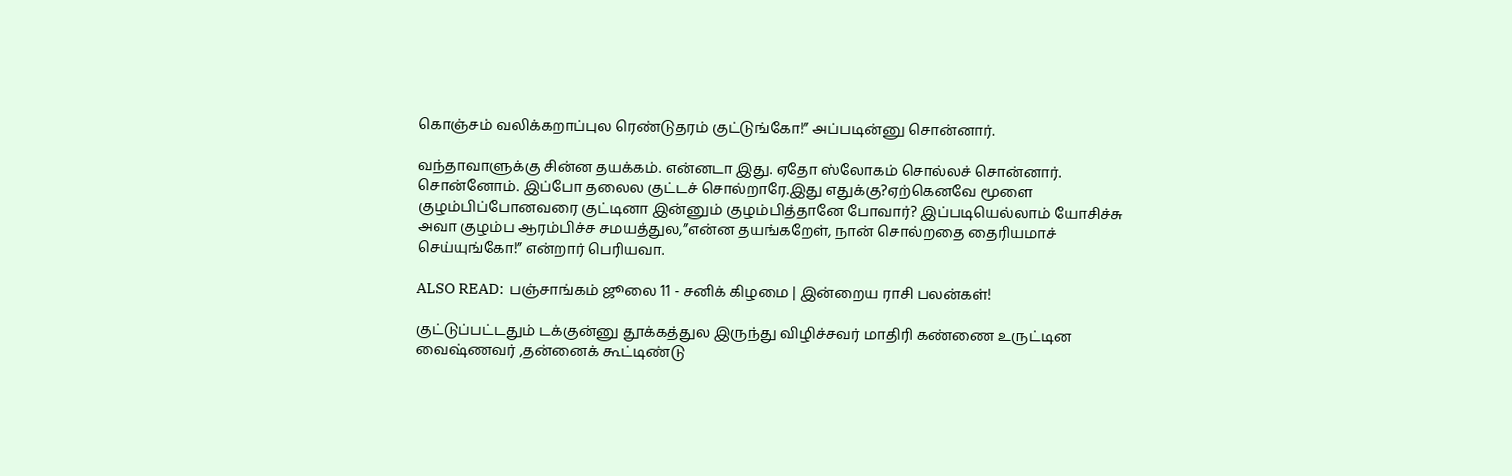கொஞ்சம் வலிக்கறாப்புல ரெண்டுதரம் குட்டுங்கோ!” அப்படின்னு சொன்னார்.

வந்தாவாளுக்கு சின்ன தயக்கம். என்னடா இது. ஏதோ ஸ்லோகம் சொல்லச் சொன்னார். சொன்னோம். இப்போ தலைல குட்டச் சொல்றாரே.இது எதுக்கு?ஏற்கெனவே மூளை குழம்பிப்போனவரை குட்டினா இன்னும் குழம்பித்தானே போவார்? இப்படியெல்லாம் யோசிச்சு அவா குழம்ப ஆரம்பிச்ச சமயத்துல,”என்ன தயங்கறேள், நான் சொல்றதை தைரியமாச் செய்யுங்கோ!” என்றார் பெரியவா.

ALSO READ:  பஞ்சாங்கம் ஜூலை 11 - சனிக் கிழமை | இன்றைய ராசி பலன்கள்!

குட்டுப்பட்டதும் டக்குன்னு தூக்கத்துல இருந்து விழிச்சவர் மாதிரி கண்ணை உருட்டின வைஷ்ணவர் ,தன்னைக் கூட்டிண்டு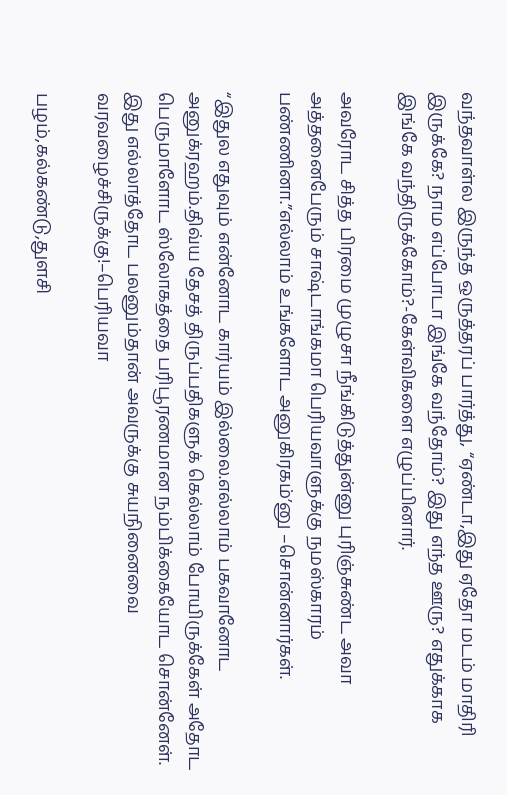வந்தவாள்ல இருந்த ஒருத்தரப் பார்த்து, “ஏண்டா,இது ஏதோ மடம் மாதிரி இருக்கே? நாம எப்போடா இங்கே வந்தோம்? இது எந்த ஊரு? எதுக்காக இங்கே வந்திருக்கோம்?-கேள்விகளை எழுப்பினார்.

அவரோட சித்த பிரமை முழுசா நீங்கிடுத்துன்னு புரிஞ்சுண்ட அவா அத்தனைபேரும் சாஷ்டாங்கமா பெரியவாளுக்கு நமஸ்காரம் பண்ணினா.”எல்லாம் உங்களோட அனுகிரகம்’னு –சொன்னார்கள்.

“இதுல எதுவும் என்னோட கார்யம் இல்லை.எல்லாம் பகவானோட அனுக்ரஹம்.திவ்ய தேசத் திருப்பதிகளுக் கெல்லாம் போயிருக்கேள் அதோட பெருமாளோட ஸ்லோகத்தை பரிபூரணமான நம்பிக்கையோட சொன்னேள். இது எல்லாத்தோட பலனும்தான் அவருக்கு சுயநினைவை வரவழைச்சிருக்கு!–பெரியவா

பழம்,கல்கண்டு,துளசி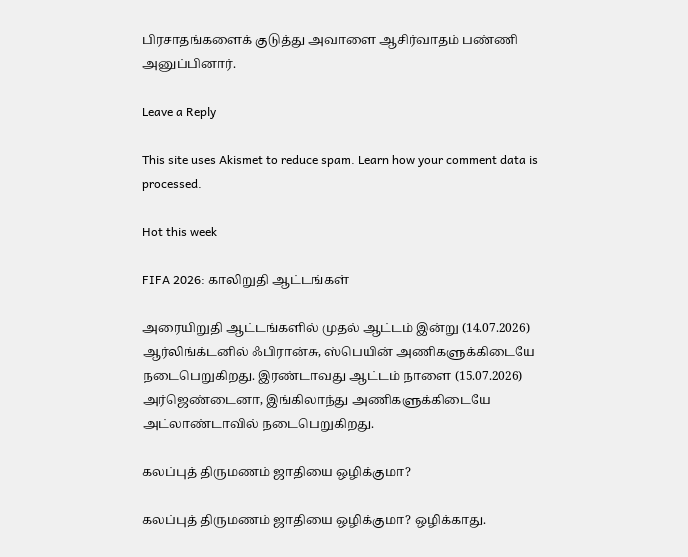பிரசாதங்களைக் குடுத்து அவாளை ஆசிர்வாதம் பண்ணி அனுப்பினார்.

Leave a Reply

This site uses Akismet to reduce spam. Learn how your comment data is processed.

Hot this week

FIFA 2026: காலிறுதி ஆட்டங்கள்

அரையிறுதி ஆட்டங்களில் முதல் ஆட்டம் இன்று (14.07.2026) ஆர்லிங்க்டனில் ஃபிரான்சு, ஸ்பெயின் அணிகளுக்கிடையே நடைபெறுகிறது. இரண்டாவது ஆட்டம் நாளை (15.07.2026) அர்ஜெண்டைனா, இங்கிலாந்து அணிகளுக்கிடையே அட்லாண்டாவில் நடைபெறுகிறது.

கலப்புத் திருமணம் ஜாதியை ஒழிக்குமா?

கலப்புத் திருமணம் ஜாதியை ஒழிக்குமா? ஒழிக்காது.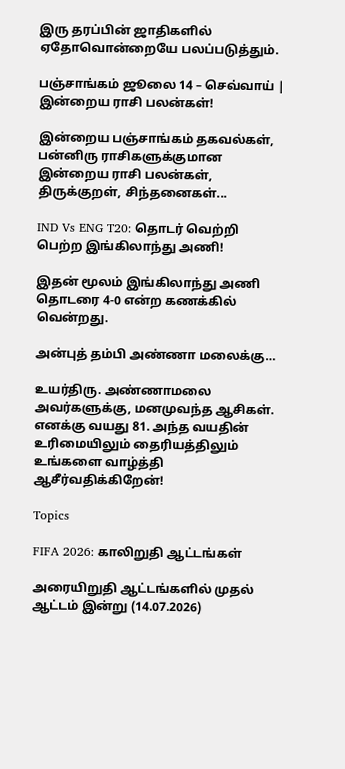இரு தரப்பின் ஜாதிகளில் ஏதோவொன்றையே பலப்படுத்தும்.

பஞ்சாங்கம் ஜூலை 14 – செவ்வாய் | இன்றைய ராசி பலன்கள்!

இன்றைய பஞ்சாங்கம் தகவல்கள், பன்னிரு ராசிகளுக்குமான இன்றைய ராசி பலன்கள், திருக்குறள், சிந்தனைகள்...

IND Vs ENG T20: தொடர் வெற்றி பெற்ற இங்கிலாந்து அணி!

இதன் மூலம் இங்கிலாந்து அணி தொடரை 4-0 என்ற கணக்கில் வென்றது.

அன்புத் தம்பி அண்ணா மலைக்கு…

உயர்திரு. அண்ணாமலை அவர்களுக்கு, மனமுவந்த ஆசிகள். எனக்கு வயது 81. அந்த வயதின் உரிமையிலும் தைரியத்திலும் உங்களை வாழ்த்தி ஆசீர்வதிக்கிறேன்!

Topics

FIFA 2026: காலிறுதி ஆட்டங்கள்

அரையிறுதி ஆட்டங்களில் முதல் ஆட்டம் இன்று (14.07.2026)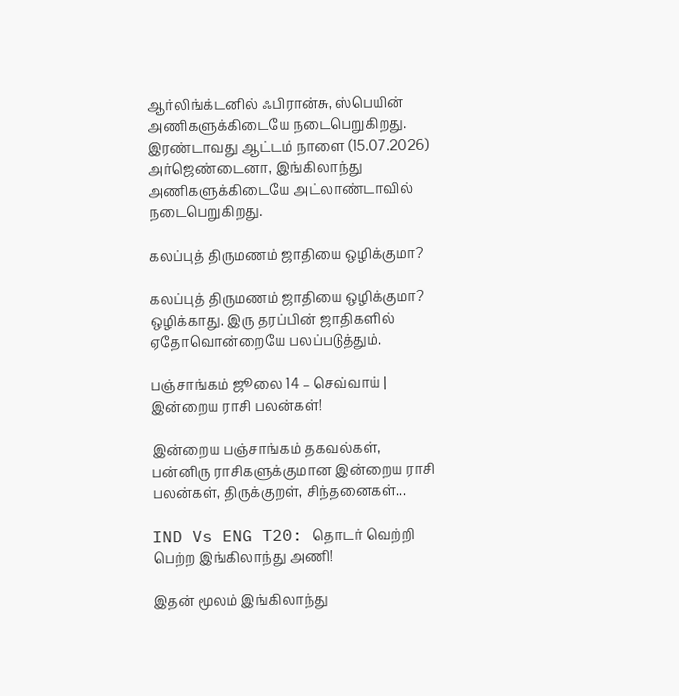ஆர்லிங்க்டனில் ஃபிரான்சு, ஸ்பெயின் அணிகளுக்கிடையே நடைபெறுகிறது. இரண்டாவது ஆட்டம் நாளை (15.07.2026) அர்ஜெண்டைனா, இங்கிலாந்து அணிகளுக்கிடையே அட்லாண்டாவில் நடைபெறுகிறது.

கலப்புத் திருமணம் ஜாதியை ஒழிக்குமா?

கலப்புத் திருமணம் ஜாதியை ஒழிக்குமா? ஒழிக்காது. இரு தரப்பின் ஜாதிகளில் ஏதோவொன்றையே பலப்படுத்தும்.

பஞ்சாங்கம் ஜூலை 14 – செவ்வாய் | இன்றைய ராசி பலன்கள்!

இன்றைய பஞ்சாங்கம் தகவல்கள், பன்னிரு ராசிகளுக்குமான இன்றைய ராசி பலன்கள், திருக்குறள், சிந்தனைகள்...

IND Vs ENG T20: தொடர் வெற்றி பெற்ற இங்கிலாந்து அணி!

இதன் மூலம் இங்கிலாந்து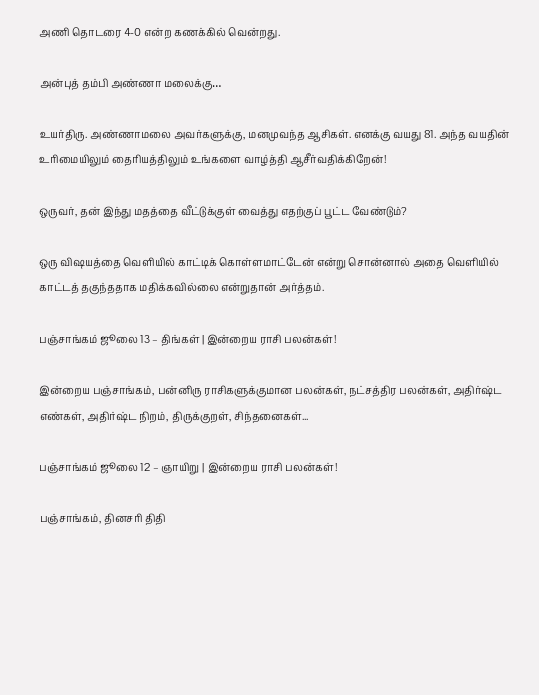அணி தொடரை 4-0 என்ற கணக்கில் வென்றது.

அன்புத் தம்பி அண்ணா மலைக்கு…

உயர்திரு. அண்ணாமலை அவர்களுக்கு, மனமுவந்த ஆசிகள். எனக்கு வயது 81. அந்த வயதின் உரிமையிலும் தைரியத்திலும் உங்களை வாழ்த்தி ஆசீர்வதிக்கிறேன்!

ஒருவர், தன் இந்து மதத்தை வீட்டுக்குள் வைத்து எதற்குப் பூட்ட வேண்டும்?

ஒரு விஷயத்தை வெளியில் காட்டிக் கொள்ளமாட்டேன் என்று சொன்னால் அதை வெளியில் காட்டத் தகுந்ததாக மதிக்கவில்லை என்றுதான் அர்த்தம்.

பஞ்சாங்கம் ஜூலை 13 – திங்கள் | இன்றைய ராசி பலன்கள்!

இன்றைய பஞ்சாங்கம், பன்னிரு ராசிகளுக்குமான பலன்கள், நட்சத்திர பலன்கள், அதிர்ஷ்ட எண்கள், அதிர்ஷ்ட நிறம், திருக்குறள், சிந்தனைகள்...

பஞ்சாங்கம் ஜூலை 12 – ஞாயிறு | இன்றைய ராசி பலன்கள்!

பஞ்சாங்கம், தினசரி திதி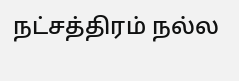நட்சத்திரம் நல்ல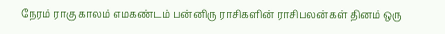நேரம் ராகு காலம் எமகண்டம் பன்னிரு ராசிகளின் ராசிபலன்கள் தினம் ஒரு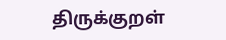திருக்குறள்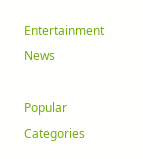Entertainment News

Popular Categories